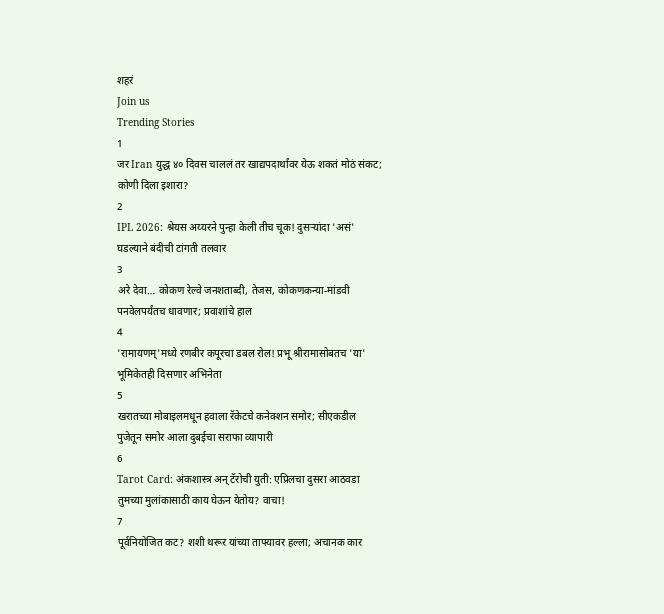शहरं
Join us
Trending Stories
1
जर Iran युद्ध ४० दिवस चाललं तर खाद्यपदार्थांवर येऊ शकतं मोठं संकट; कोणी दिला इशारा?
2
IPL 2026: श्रेयस अय्यरने पुन्हा केली तीच चूक! दुसऱ्यांदा 'असं' घडल्याने बंदीची टांगती तलवार
3
अरे देवा… कोकण रेल्वे जनशताब्दी, तेजस, कोकणकन्या-मांडवी पनवेलपर्यंतच धावणार; प्रवाशांचे हाल
4
'रामायणम्'मध्ये रणबीर कपूरचा डबल रोल! प्रभू श्रीरामासोबतच 'या' भूमिकेतही दिसणार अभिनेता
5
खरातच्या मोबाइलमधून हवाला रॅकेटचे कनेक्शन समोर; सीएकडील पुजेतून समोर आला दुबईचा सराफा व्यापारी
6
Tarot Card: अंकशास्त्र अन् टॅरोची युती: एप्रिलचा दुसरा आठवडा तुमच्या मुलांकासाठी काय घेऊन येतोय? वाचा!
7
पूर्वनियोजित कट? शशी थरूर यांच्या ताफ्यावर हल्ला; अचानक कार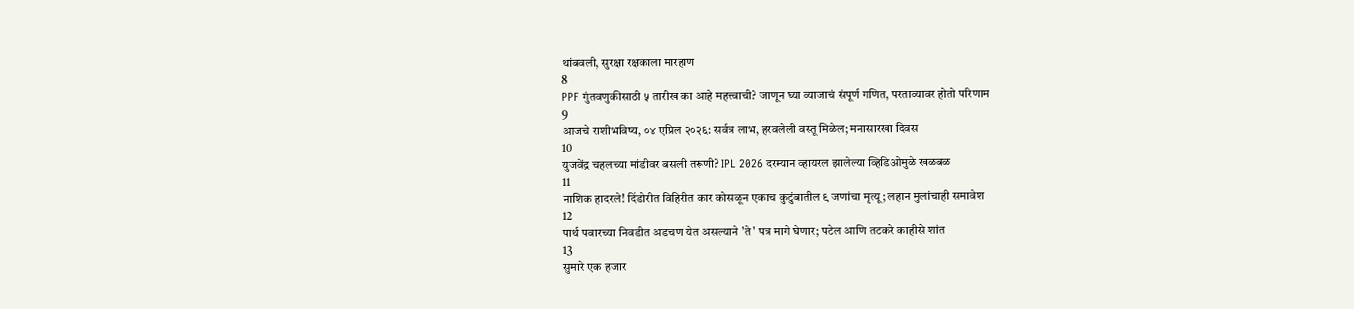थांबवली, सुरक्षा रक्षकाला मारहाण
8
PPF गुंतवणुकीसाठी ५ तारीख का आहे महत्त्वाची? जाणून घ्या व्याजाचं संपूर्ण गणित, परताव्यावर होतो परिणाम
9
आजचे राशीभविष्य, ०४ एप्रिल २०२६: सर्वत्र लाभ, हरवलेली वस्तू मिळेल; मनासारखा दिवस
10
युजवेंद्र चहलच्या मांडीवर बसली तरूणी? IPL 2026 दरम्यान व्हायरल झालेल्या व्हिडिओमुळे खळबळ
11
नाशिक हादरले! दिंडोरीत विहिरीत कार कोसळून एकाच कुटुंबातील ९ जणांचा मृत्यू; लहान मुलांचाही समावेश
12
पार्थ पवारच्या निवडीत अडचण येत असल्याने 'ते' पत्र मागे घेणार; पटेल आणि तटकरे काहीसे शांत
13
सुमारे एक हजार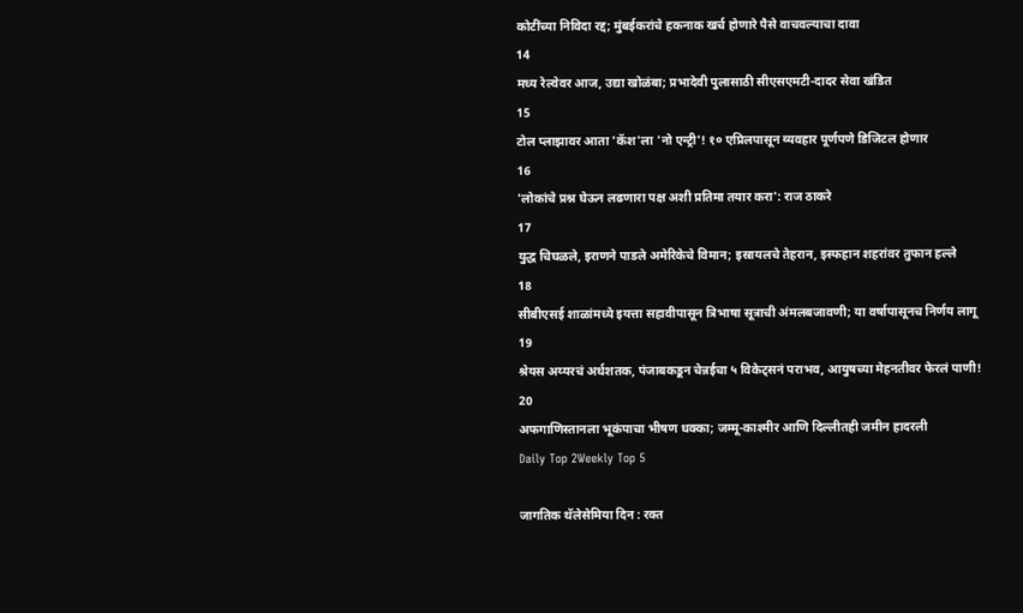कोटींच्या निविदा रद्द; मुंबईकरांचे हकनाक खर्च होणारे पैसे वाचवल्याचा दावा
14
मध्य रेल्वेवर आज, उद्या खोळंबा; प्रभादेवी पुलासाठी सीएसएमटी-दादर सेवा खंडित
15
टोल प्लाझावर आता 'कॅश'ला 'नो एन्ट्री'! १० एप्रिलपासून व्यवहार पूर्णपणे डिजिटल होणार
16
'लोकांचे प्रश्न घेऊन लढणारा पक्ष अशी प्रतिमा तयार करा': राज ठाकरे
17
युद्ध चिघळले, इराणने पाडले अमेरिकेचे विमान; इस्रायलचे तेहरान, इस्फहान शहरांवर तुफान हल्ले
18
सीबीएसई शाळांमध्ये इयत्ता सहावीपासून त्रिभाषा सूत्राची अंमलबजावणी; या वर्षापासूनच निर्णय लागू
19
श्रेयस अय्यरचं अर्धशतक, पंजाबकडून चेन्नईचा ५ विकेट्सनं पराभव, आयुषच्या मेहनतीवर फेरलं पाणी!
20
अफगाणिस्तानला भूकंपाचा भीषण धक्का; जम्मू-काश्मीर आणि दिल्लीतही जमीन हादरली
Daily Top 2Weekly Top 5

जागतिक थॅलेसेमिया दिन : रक्त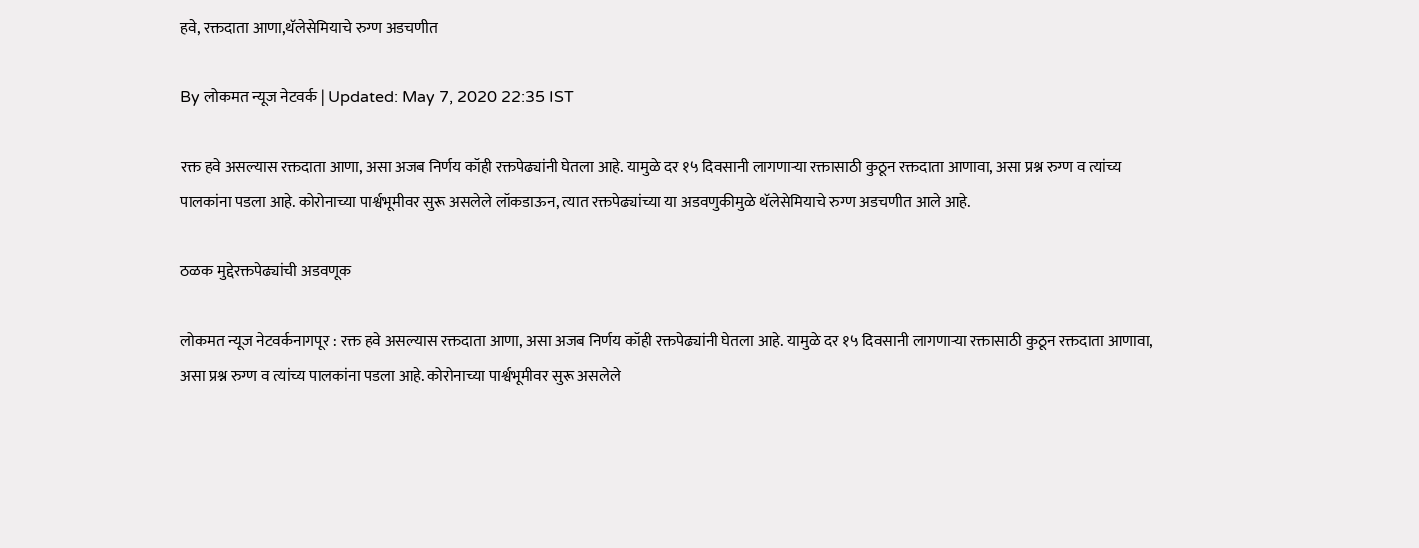हवे, रक्तदाता आणा,थॅलेसेमियाचे रुग्ण अडचणीत

By लोकमत न्यूज नेटवर्क | Updated: May 7, 2020 22:35 IST

रक्त हवे असल्यास रक्तदाता आणा, असा अजब निर्णय कॉही रक्तपेढ्यांनी घेतला आहे. यामुळे दर १५ दिवसानी लागणाऱ्या रक्तासाठी कुठून रक्तदाता आणावा, असा प्रश्न रुग्ण व त्यांच्य पालकांना पडला आहे. कोरोनाच्या पार्श्वभूमीवर सुरू असलेले लॉकडाऊन, त्यात रक्तपेढ्यांच्या या अडवणुकीमुळे थॅलेसेमियाचे रुग्ण अडचणीत आले आहे.

ठळक मुद्देरक्तपेढ्यांची अडवणूक

लोकमत न्यूज नेटवर्कनागपूर : रक्त हवे असल्यास रक्तदाता आणा, असा अजब निर्णय कॉही रक्तपेढ्यांनी घेतला आहे. यामुळे दर १५ दिवसानी लागणाऱ्या रक्तासाठी कुठून रक्तदाता आणावा, असा प्रश्न रुग्ण व त्यांच्य पालकांना पडला आहे. कोरोनाच्या पार्श्वभूमीवर सुरू असलेले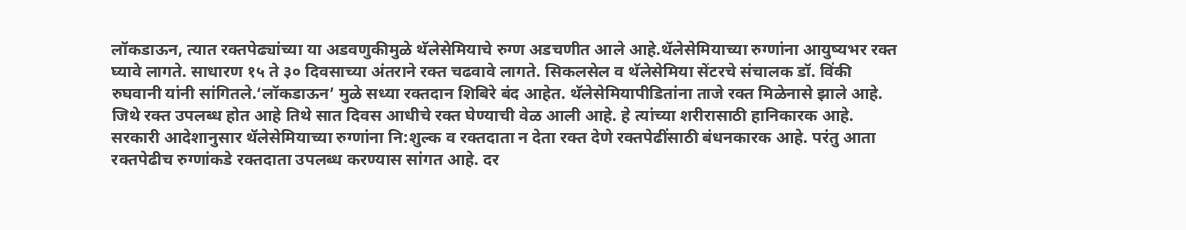लॉकडाऊन, त्यात रक्तपेढ्यांच्या या अडवणुकीमुळे थॅलेसेमियाचे रुग्ण अडचणीत आले आहे.थॅलेसेमियाच्या रुग्णांना आयुष्यभर रक्त घ्यावे लागते. साधारण १५ ते ३० दिवसाच्या अंतराने रक्त चढवावे लागते. सिकलसेल व थॅलेसेमिया सेंटरचे संचालक डॉ. विंकी रुघवानी यांनी सांगितले.‘लॉकडाऊन’ मुळे सध्या रक्तदान शिबिरे बंद आहेत. थॅलेसेमियापीडितांना ताजे रक्त मिळेनासे झाले आहे. जिथे रक्त उपलब्ध होत आहे तिथे सात दिवस आधीचे रक्त घेण्याची वेळ आली आहे. हे त्यांच्या शरीरासाठी हानिकारक आहे. सरकारी आदेशानुसार थॅलेसेमियाच्या रुग्णांना नि:शुल्क व रक्तदाता न देता रक्त देणे रक्तपेढींसाठी बंधनकारक आहे. परंतु आता रक्तपेढीच रुग्णांकडे रक्तदाता उपलब्ध करण्यास सांगत आहे. दर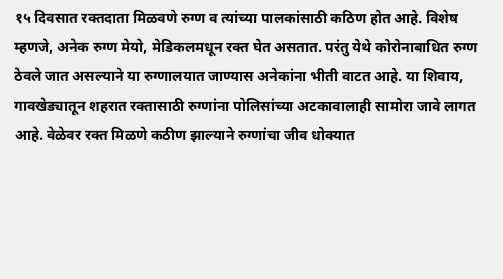१५ दिवसात रक्तदाता मिळवणे रुग्ण व त्यांच्या पालकांसाठी कठिण होत आहे. विशेष म्हणजे, अनेक रुग्ण मेयो, मेडिकलमधून रक्त घेत असतात. परंतु येथे कोरोनाबाधित रुग्ण ठेवले जात असल्याने या रुग्णालयात जाण्यास अनेकांना भीती वाटत आहे. या शिवाय, गावखेड्यातून शहरात रक्तासाठी रुग्णांना पोलिसांच्या अटकावालाही सामोरा जावे लागत आहे. वेळेवर रक्त मिळणे कठीण झाल्याने रुग्णांचा जीव धोक्यात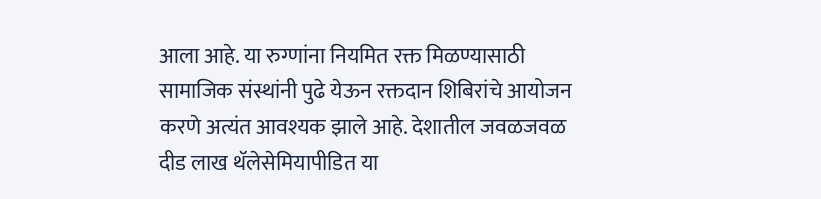आला आहे. या रुग्णांना नियमित रक्त मिळण्यासाठी सामाजिक संस्थांनी पुढे येऊन रक्तदान शिबिरांचे आयोजन करणे अत्यंत आवश्यक झाले आहे. देशातील जवळजवळ दीड लाख थॅलेसेमियापीडित या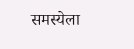समस्येला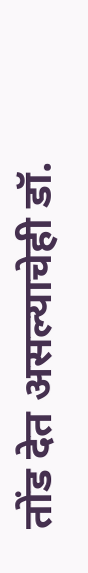तोंड देत असल्याचेही डॉ.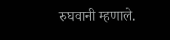रुघवानी म्हणाले.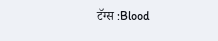टॅग्स :Blood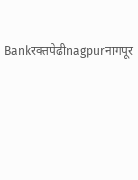Bankरक्तपेढीnagpurनागपूर